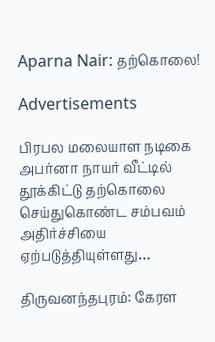Aparna Nair: தற்கொலை!

Advertisements

பிரபல மலையாள நடிகை அபர்னா நாயர் வீட்டில் தூக்கிட்டு தற்கொலை செய்துகொண்ட சம்பவம் அதிர்ச்சியை ஏற்படுத்தியுள்ளது…

திருவனந்தபுரம்: கேரள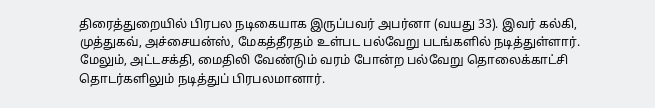திரைத்துறையில் பிரபல நடிகையாக இருப்பவர் அபர்னா (வயது 33). இவர் கல்கி, முத்துகவ், அச்சையன்ஸ், மேகத்தீரதம் உள்பட பல்வேறு படங்களில் நடித்துள்ளார். மேலும், அட்டசக்தி, மைதிலி வேண்டும் வரம் போன்ற பல்வேறு தொலைக்காட்சி தொடர்களிலும் நடித்துப் பிரபலமானார்.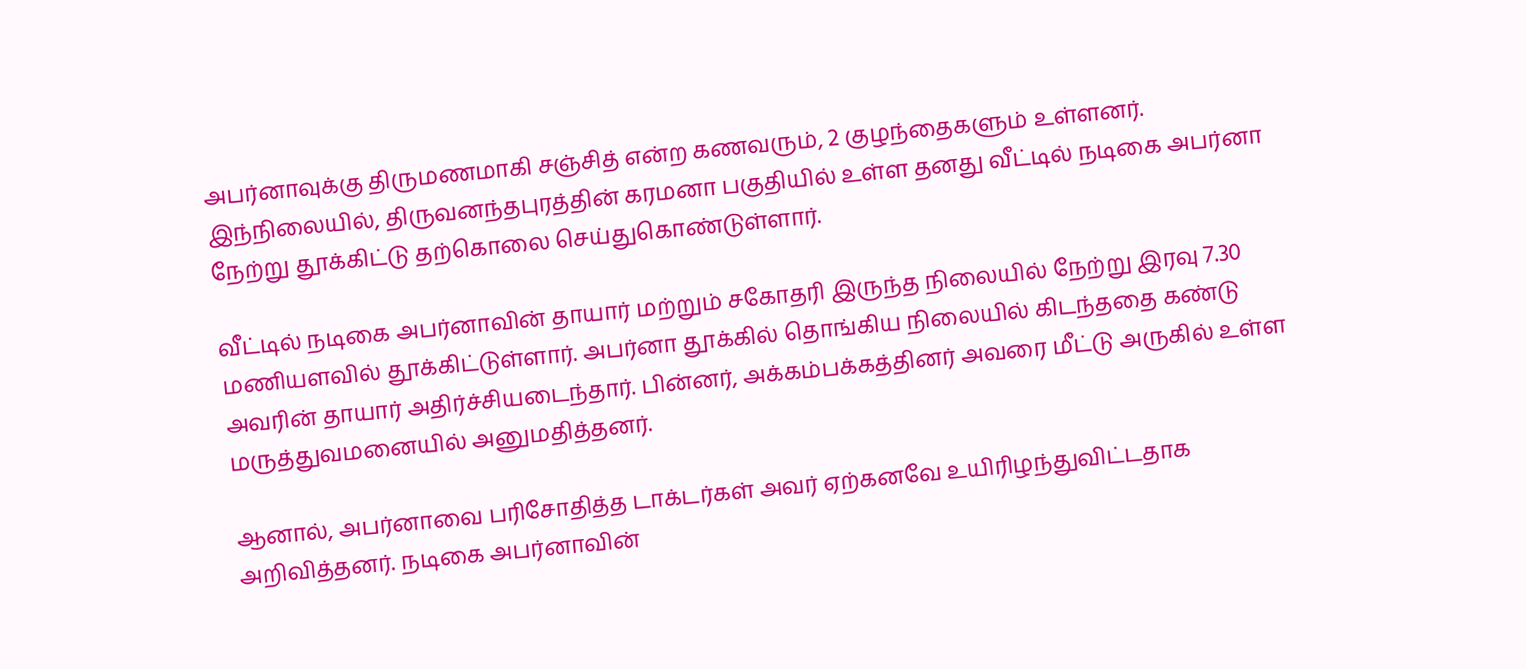அபர்னாவுக்கு திருமணமாகி சஞ்சித் என்ற கணவரும், 2 குழந்தைகளும் உள்ளனர். இந்நிலையில், திருவனந்தபுரத்தின் கரமனா பகுதியில் உள்ள தனது வீட்டில் நடிகை அபர்னா நேற்று தூக்கிட்டு தற்கொலை செய்துகொண்டுள்ளார்.

வீட்டில் நடிகை அபர்னாவின் தாயார் மற்றும் சகோதரி இருந்த நிலையில் நேற்று இரவு 7.30 மணியளவில் தூக்கிட்டுள்ளார். அபர்னா தூக்கில் தொங்கிய நிலையில் கிடந்ததை கண்டு அவரின் தாயார் அதிர்ச்சியடைந்தார். பின்னர், அக்கம்பக்கத்தினர் அவரை மீட்டு அருகில் உள்ள மருத்துவமனையில் அனுமதித்தனர்.

ஆனால், அபர்னாவை பரிசோதித்த டாக்டர்கள் அவர் ஏற்கனவே உயிரிழந்துவிட்டதாக அறிவித்தனர். நடிகை அபர்னாவின்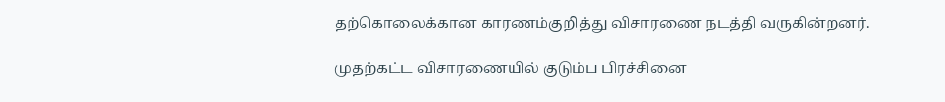தற்கொலைக்கான காரணம்குறித்து விசாரணை நடத்தி வருகின்றனர்.

முதற்கட்ட விசாரணையில் குடும்ப பிரச்சினை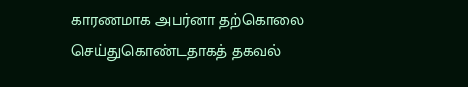காரணமாக அபர்னா தற்கொலை செய்துகொண்டதாகத் தகவல்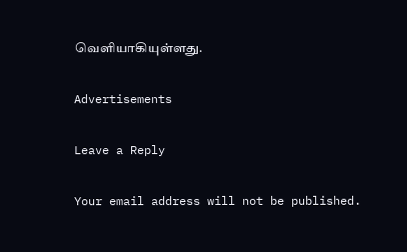வெளியாகியுள்ளது.

Advertisements

Leave a Reply

Your email address will not be published.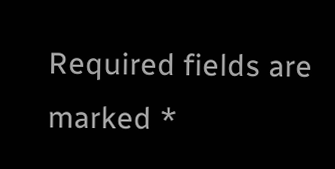Required fields are marked *